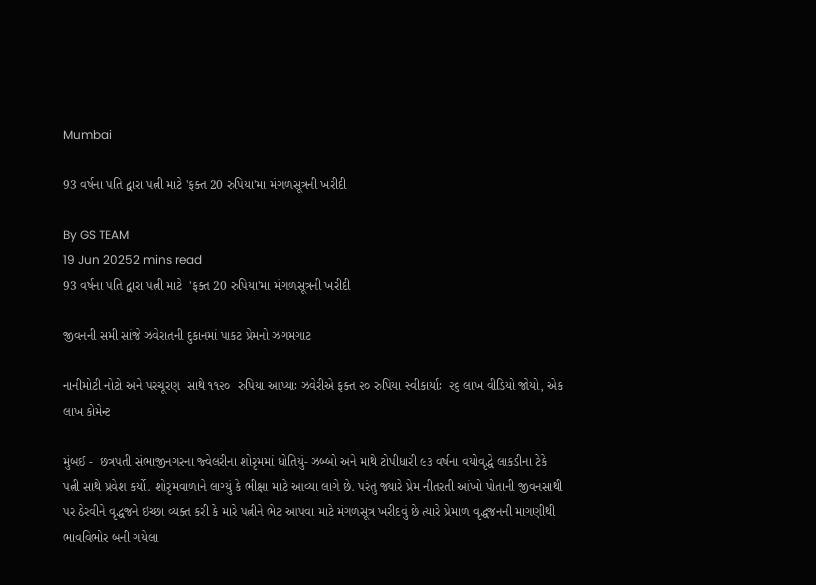Mumbai

93 વર્ષના પતિ દ્વારા પત્ની માટે 'ફક્ત 20 રુપિયા'મા મંગળસૂત્રની ખરીદી

By GS TEAM
19 Jun 20252 mins read
93 વર્ષના પતિ દ્વારા પત્ની માટે  'ફક્ત 20 રુપિયા'મા મંગળસૂત્રની ખરીદી

જીવનની સમી સાંજે ઝવેરાતની દુકાનમાં પાકટ પ્રેમનો ઝગમગાટ

નાનીમોટી નોટો અને પરચૂરણ  સાથે ૧૧૨૦  રુપિયા આપ્યાઃ ઝવેરીએ ફક્ત ૨૦ રુપિયા સ્વીકાર્યાઃ  ૨૬ લાખ વીડિયો જોયો, એક લાખ કોમેન્ટ

મુંબઈ -  છત્રપતી સંભાજીનગરના જ્વેલરીના શોરૃમમાં ધોતિયું- ઝબ્બો અને માથે ટોપીધારી ૯૩ વર્ષના વયોવૃદ્ધે લાકડીના ટેકે પત્ની સાથે પ્રવેશ કર્યો. શોરૃમવાળાને લાગ્યું કે ભીક્ષા માટે આવ્યા લાગે છે. પરંતુ જ્યારે પ્રેમ નીતરતી આંખો પોતાની જીવનસાથી પર ઠેરવીને વૃદ્ધજને ઇચ્છા વ્યક્ત કરી કે મારે પત્નીને ભેટ આપવા માટે મંગળસૂત્ર ખરીદવું છે ત્યારે પ્રેમાળ વૃદ્ધજનની માગણીથી ભાવવિભોર બની ગયેલા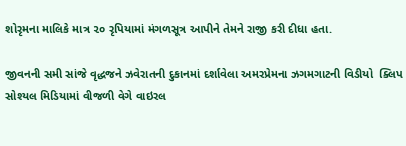શોરૃમના માલિકે માત્ર ૨૦ રૃપિયામાં મંગળસૂત્ર આપીને તેમને રાજી કરી દીધા હતા.

જીવનની સમી સાંજે વૃદ્ધજને ઝવેરાતની દુકાનમાં દર્શાવેલા અમરપ્રેમના ઝગમગાટની વિડીયો  ક્લિપ સોશ્યલ મિડિયામાં વીજળી વેગે વાઇરલ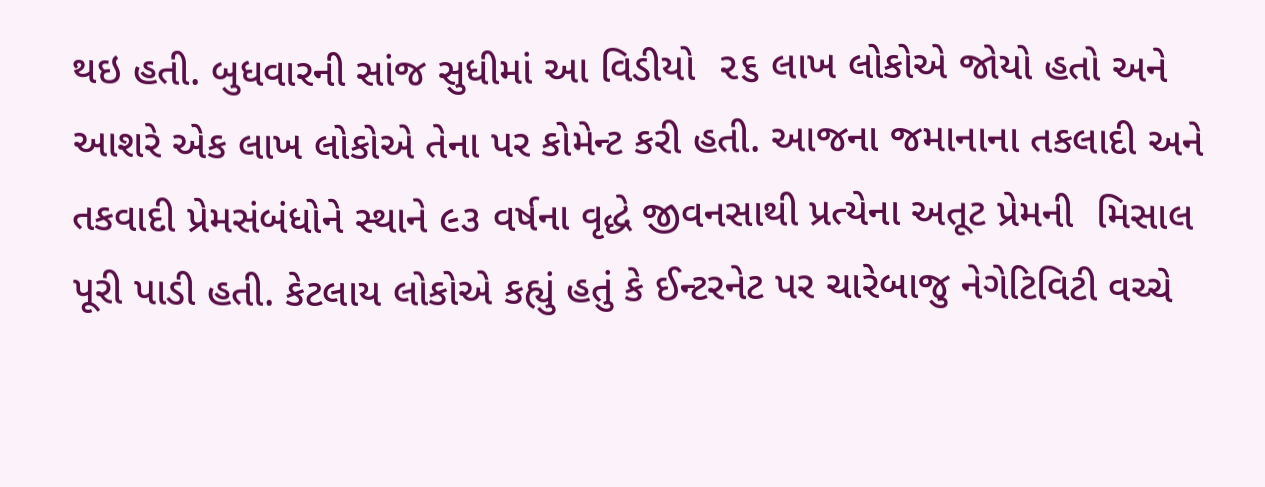થઇ હતી. બુધવારની સાંજ સુધીમાં આ વિડીયો  ૨૬ લાખ લોકોએ જોયો હતો અને આશરે એક લાખ લોકોએ તેના પર કોમેન્ટ કરી હતી. આજના જમાનાના તકલાદી અને તકવાદી પ્રેમસંબંધોને સ્થાને ૯૩ વર્ષના વૃદ્ધે જીવનસાથી પ્રત્યેના અતૂટ પ્રેમની  મિસાલ પૂરી પાડી હતી. કેટલાય લોકોએ કહ્યું હતું કે ઈન્ટરનેટ પર ચારેબાજુ નેગેટિવિટી વચ્ચે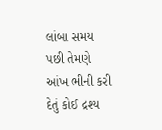લાંબા સમય પછી તેમણે આંખ ભીની કરી દેતું કોઈ દ્રશ્ય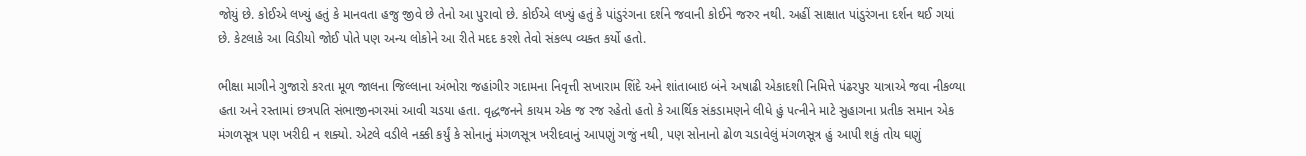જોયું છે. કોઈએ લખ્યું હતું કે માનવતા હજુ જીવે છે તેનો આ પુરાવો છે. કોઈએ લખ્યું હતું કે પાંડુરંગના દર્શને જવાની કોઈને જરુર નથી. અહીં સાક્ષાત પાંડુરંગના દર્શન થઈ ગયાં છે. કેટલાકે આ વિડીયો જોઈ પોતે પણ અન્ય લોકોને આ રીતે મદદ કરશે તેવો સંકલ્પ વ્યક્ત કર્યો હતો.

ભીક્ષા માગીને ગુજારો કરતા મૂળ જાલના જિલ્લાના અંભોરા જહાંગીર ગદામના નિવૃત્તી સખારામ શિંદે અને શાંતાબાઇ બંને અષાઢી એકાદશી નિમિત્તે પંઢરપુર યાત્રાએ જવા નીકળ્યા હતા અને રસ્તામાં છત્રપતિ સંભાજીનગરમાં આવી ચડયા હતા. વૃદ્ધજનને કાયમ એક જ રજ રહેતો હતો કે આર્થિક સંકડામણને લીધે હું પત્નીને માટે સુહાગના પ્રતીક સમાન એક મંગળસૂત્ર પણ ખરીદી ન શક્યો. એટલે વડીલે નક્કી કર્યું કે સોનાનું મંગળસૂત્ર ખરીદવાનું આપણું ગજું નથી, પણ સોનાનો ઢોળ ચડાવેલું મંગળસૂત્ર હું આપી શકું તોય ઘણું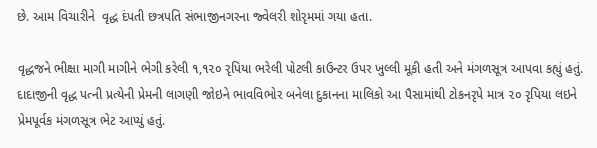છે. આમ વિચારીને  વૃદ્ધ દંપતી છત્રપતિ સંભાજીનગરના જ્વેલરી શોરૃમમાં ગયા હતા.

વૃદ્ધજને ભીક્ષા માગી માગીને ભેગી કરેલી ૧,૧૨૦ રૃપિયા ભરેલી પોટલી કાઉન્ટર ઉપર ખુલ્લી મૂકી હતી અને મંગળસૂત્ર આપવા કહ્યું હતું. દાદાજીની વૃદ્ધ પત્ની પ્રત્યેની પ્રેમની લાગણી જોઇને ભાવવિભોર બનેલા દુકાનના માલિકો આ પૈસામાંથી ટોકનરૃપે માત્ર ૨૦ રૃપિયા લઇને પ્રેમપૂર્વક મંગળસૂત્ર ભેટ આપ્યું હતું.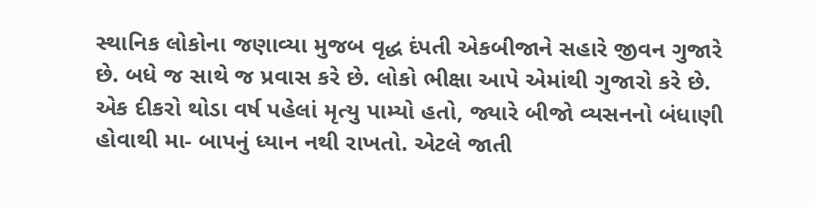સ્થાનિક લોકોના જણાવ્યા મુજબ વૃદ્ધ દંપતી એકબીજાને સહારે જીવન ગુજારે છે. બધે જ સાથે જ પ્રવાસ કરે છે. લોકો ભીક્ષા આપે એમાંથી ગુજારો કરે છે. એક દીકરો થોડા વર્ષ પહેલાં મૃત્યુ પામ્યો હતો, જ્યારે બીજો વ્યસનનો બંધાણી હોવાથી મા- બાપનું ધ્યાન નથી રાખતો. એટલે જાતી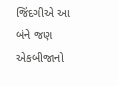જિંદગીએ આ બંને જણ એકબીજાનો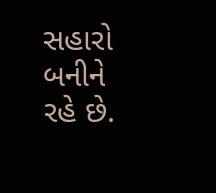સહારો બનીને રહે છે.